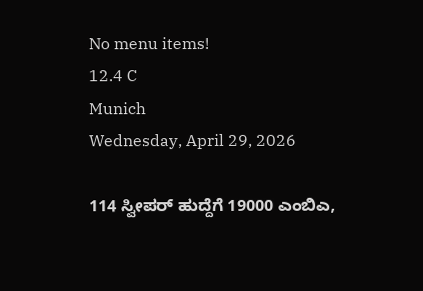No menu items!
12.4 C
Munich
Wednesday, April 29, 2026

114 ಸ್ವೀಪರ್ ಹುದ್ದೆಗೆ 19000 ಎಂಬಿಎ,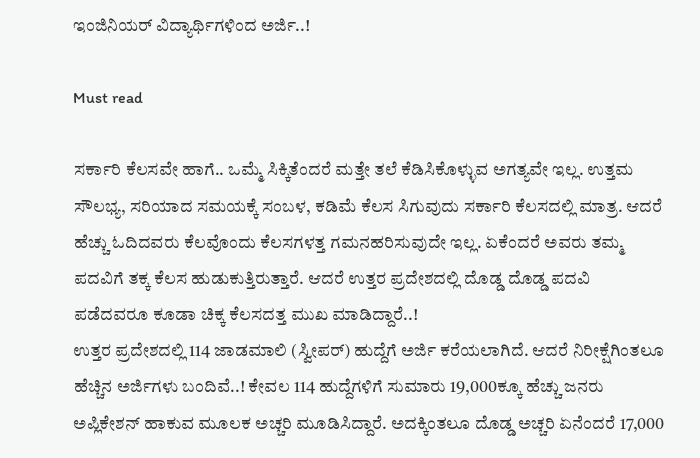ಇಂಜಿನಿಯರ್ ವಿದ್ಯಾರ್ಥಿಗಳಿಂದ ಅರ್ಜಿ..!

Must read

ಸರ್ಕಾರಿ ಕೆಲಸವೇ ಹಾಗೆ.. ಒಮ್ಮೆ ಸಿಕ್ಕಿತೆಂದರೆ ಮತ್ತೇ ತಲೆ ಕೆಡಿಸಿಕೊಳ್ಳುವ ಅಗತ್ಯವೇ ಇಲ್ಲ. ಉತ್ತಮ ಸೌಲಭ್ಯ, ಸರಿಯಾದ ಸಮಯಕ್ಕೆ ಸಂಬಳ, ಕಡಿಮೆ ಕೆಲಸ ಸಿಗುವುದು ಸರ್ಕಾರಿ ಕೆಲಸದಲ್ಲಿ ಮಾತ್ರ. ಆದರೆ ಹೆಚ್ಚು ಓದಿದವರು ಕೆಲವೊಂದು ಕೆಲಸಗಳತ್ತ ಗಮನಹರಿಸುವುದೇ ಇಲ್ಲ. ಏಕೆಂದರೆ ಅವರು ತಮ್ಮ ಪದವಿಗೆ ತಕ್ಕ ಕೆಲಸ ಹುಡುಕುತ್ತಿರುತ್ತಾರೆ. ಆದರೆ ಉತ್ತರ ಪ್ರದೇಶದಲ್ಲಿ ದೊಡ್ಡ ದೊಡ್ಡ ಪದವಿ ಪಡೆದವರೂ ಕೂಡಾ ಚಿಕ್ಕ ಕೆಲಸದತ್ತ ಮುಖ ಮಾಡಿದ್ದಾರೆ..!
ಉತ್ತರ ಪ್ರದೇಶದಲ್ಲಿ 114 ಜಾಡಮಾಲಿ (ಸ್ವೀಪರ್) ಹುದ್ದೆಗೆ ಅರ್ಜಿ ಕರೆಯಲಾಗಿದೆ. ಆದರೆ ನಿರೀಕ್ಷೆಗಿಂತಲೂ ಹೆಚ್ಚಿನ ಅರ್ಜಿಗಳು ಬಂದಿವೆ..! ಕೇವಲ 114 ಹುದ್ದೆಗಳಿಗೆ ಸುಮಾರು 19,000ಕ್ಕೂ ಹೆಚ್ಚು ಜನರು ಅಪ್ಲಿಕೇಶನ್ ಹಾಕುವ ಮೂಲಕ ಅಚ್ಚರಿ ಮೂಡಿಸಿದ್ದಾರೆ. ಅದಕ್ಕಿಂತಲೂ ದೊಡ್ಡ ಅಚ್ಚರಿ ಏನೆಂದರೆ 17,000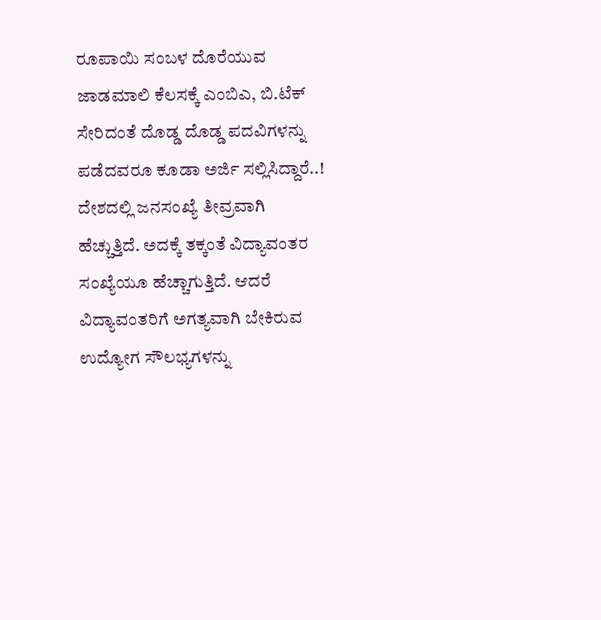ರೂಪಾಯಿ ಸಂಬಳ ದೊರೆಯುವ ಜಾಡಮಾಲಿ ಕೆಲಸಕ್ಕೆ ಎಂಬಿಎ, ಬಿ.ಟೆಕ್ ಸೇರಿದಂತೆ ದೊಡ್ಡ ದೊಡ್ಡ ಪದವಿಗಳನ್ನು ಪಡೆದವರೂ ಕೂಡಾ ಅರ್ಜಿ ಸಲ್ಲಿಸಿದ್ದಾರೆ..!
ದೇಶದಲ್ಲಿ ಜನಸಂಖ್ಯೆ ತೀವ್ರವಾಗಿ ಹೆಚ್ಚುತ್ತಿದೆ. ಅದಕ್ಕೆ ತಕ್ಕಂತೆ ವಿದ್ಯಾವಂತರ ಸಂಖ್ಯೆಯೂ ಹೆಚ್ಚಾಗುತ್ತಿದೆ. ಆದರೆ ವಿದ್ಯಾವಂತರಿಗೆ ಅಗತ್ಯವಾಗಿ ಬೇಕಿರುವ ಉದ್ಯೋಗ ಸೌಲಭ್ಯಗಳನ್ನು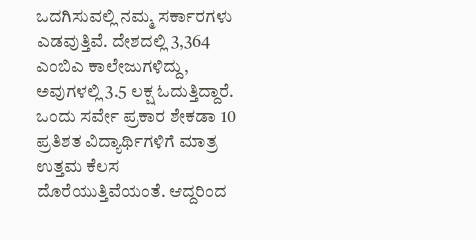ಒದಗಿಸುವಲ್ಲಿ ನಮ್ಮ ಸರ್ಕಾರಗಳು ಎಡವುತ್ತಿವೆ. ದೇಶದಲ್ಲಿ 3,364 ಎಂಬಿಎ ಕಾಲೇಜುಗಳಿದ್ದು, ಅವುಗಳಲ್ಲಿ 3.5 ಲಕ್ಷ ಓದುತ್ತಿದ್ದಾರೆ. ಒಂದು ಸರ್ವೇ ಪ್ರಕಾರ ಶೇಕಡಾ 10 ಪ್ರತಿಶತ ವಿದ್ಯಾರ್ಥಿಗಳಿಗೆ ಮಾತ್ರ ಉತ್ತಮ ಕೆಲಸ ದೊರೆಯುತ್ತಿವೆಯಂತೆ. ಆದ್ದರಿಂದ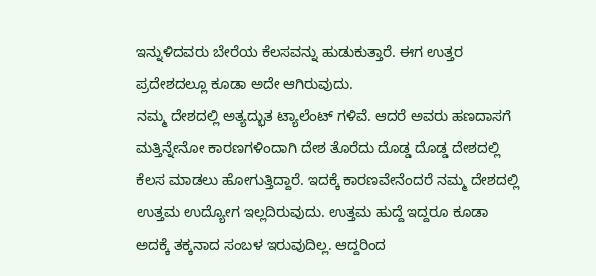ಇನ್ನುಳಿದವರು ಬೇರೆಯ ಕೆಲಸವನ್ನು ಹುಡುಕುತ್ತಾರೆ. ಈಗ ಉತ್ತರ ಪ್ರದೇಶದಲ್ಲೂ ಕೂಡಾ ಅದೇ ಆಗಿರುವುದು.
ನಮ್ಮ ದೇಶದಲ್ಲಿ ಅತ್ಯದ್ಭುತ ಟ್ಯಾಲೆಂಟ್ ಗಳಿವೆ. ಆದರೆ ಅವರು ಹಣದಾಸಗೆ ಮತ್ತಿನ್ನೇನೋ ಕಾರಣಗಳಿಂದಾಗಿ ದೇಶ ತೊರೆದು ದೊಡ್ಡ ದೊಡ್ಡ ದೇಶದಲ್ಲಿ ಕೆಲಸ ಮಾಡಲು ಹೋಗುತ್ತಿದ್ದಾರೆ. ಇದಕ್ಕೆ ಕಾರಣವೇನೆಂದರೆ ನಮ್ಮ ದೇಶದಲ್ಲಿ ಉತ್ತಮ ಉದ್ಯೋಗ ಇಲ್ಲದಿರುವುದು. ಉತ್ತಮ ಹುದ್ದೆ ಇದ್ದರೂ ಕೂಡಾ ಅದಕ್ಕೆ ತಕ್ಕನಾದ ಸಂಬಳ ಇರುವುದಿಲ್ಲ. ಆದ್ದರಿಂದ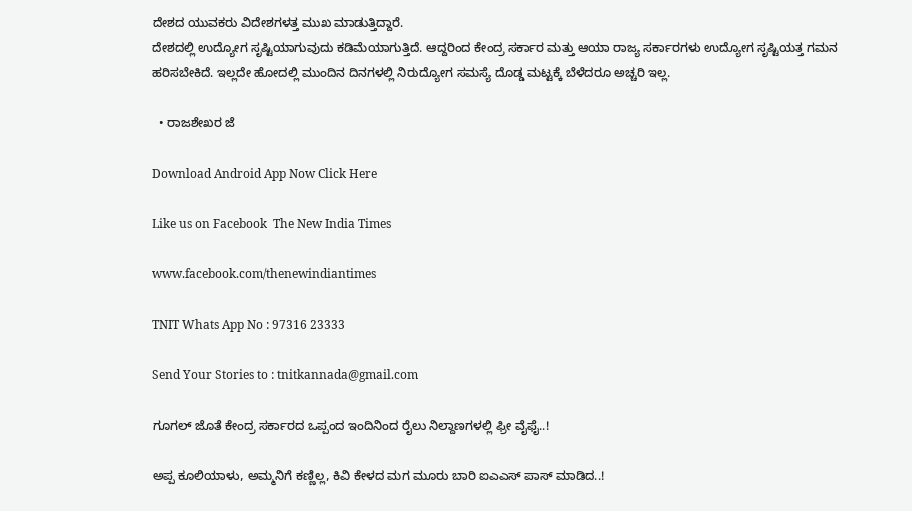ದೇಶದ ಯುವಕರು ವಿದೇಶಗಳತ್ತ ಮುಖ ಮಾಡುತ್ತಿದ್ದಾರೆ.
ದೇಶದಲ್ಲಿ ಉದ್ಯೋಗ ಸೃಷ್ಟಿಯಾಗುವುದು ಕಡಿಮೆಯಾಗುತ್ತಿದೆ. ಆದ್ದರಿಂದ ಕೇಂದ್ರ ಸರ್ಕಾರ ಮತ್ತು ಆಯಾ ರಾಜ್ಯ ಸರ್ಕಾರಗಳು ಉದ್ಯೋಗ ಸೃಷ್ಟಿಯತ್ತ ಗಮನ ಹರಿಸಬೇಕಿದೆ. ಇಲ್ಲದೇ ಹೋದಲ್ಲಿ ಮುಂದಿನ ದಿನಗಳಲ್ಲಿ ನಿರುದ್ಯೋಗ ಸಮಸ್ಯೆ ದೊಡ್ಡ ಮಟ್ಟಕ್ಕೆ ಬೆಳೆದರೂ ಅಚ್ಚರಿ ಇಲ್ಲ.

  • ರಾಜಶೇಖರ ಜೆ

Download Android App Now Click Here

Like us on Facebook  The New India Times

www.facebook.com/thenewindiantimes

TNIT Whats App No : 97316 23333

Send Your Stories to : tnitkannada@gmail.com

ಗೂಗಲ್ ಜೊತೆ ಕೇಂದ್ರ ಸರ್ಕಾರದ ಒಪ್ಪಂದ ಇಂದಿನಿಂದ ರೈಲು ನಿಲ್ದಾಣಗಳಲ್ಲಿ ಫ್ರೀ ವೈಫೈ..!

ಅಪ್ಪ ಕೂಲಿಯಾಳು, ಅಮ್ಮನಿಗೆ ಕಣ್ಣಿಲ್ಲ, ಕಿವಿ ಕೇಳದ ಮಗ ಮೂರು ಬಾರಿ ಐಎಎಸ್ ಪಾಸ್ ಮಾಡಿದ..!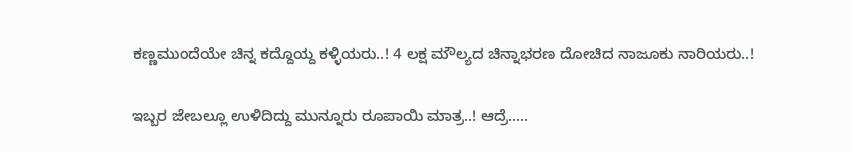ಕಣ್ಣಮುಂದೆಯೇ ಚಿನ್ನ ಕದ್ದೊಯ್ದ ಕಳ್ಳಿಯರು..! 4 ಲಕ್ಷ ಮೌಲ್ಯದ ಚಿನ್ನಾಭರಣ ದೋಚಿದ ನಾಜೂಕು ನಾರಿಯರು..!

ಇಬ್ಬರ ಜೇಬಲ್ಲೂ ಉಳಿದಿದ್ದು ಮುನ್ನೂರು ರೂಪಾಯಿ ಮಾತ್ರ..! ಆದ್ರೆ…..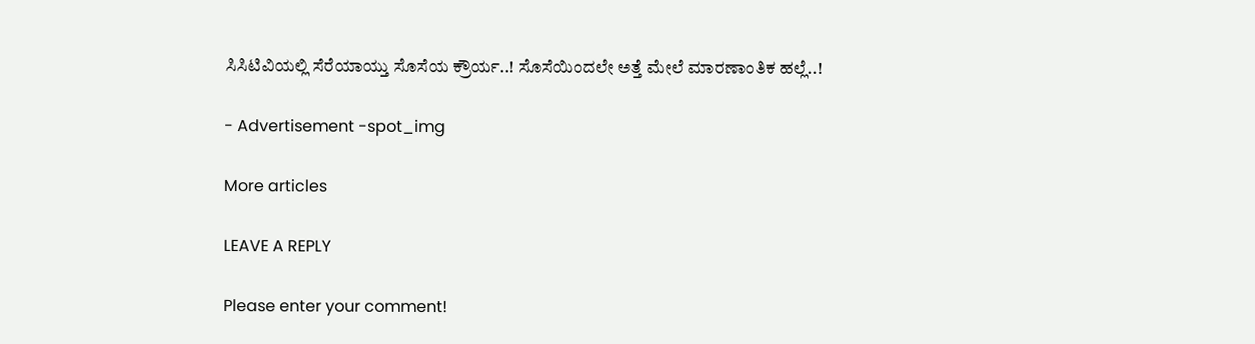ಸಿಸಿಟಿವಿಯಲ್ಲಿ ಸೆರೆಯಾಯ್ತು ಸೊಸೆಯ ಕ್ರೌರ್ಯ..! ಸೊಸೆಯಿಂದಲೇ ಅತ್ತೆ ಮೇಲೆ ಮಾರಣಾಂತಿಕ ಹಲ್ಲೆ..!

- Advertisement -spot_img

More articles

LEAVE A REPLY

Please enter your comment!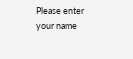Please enter your name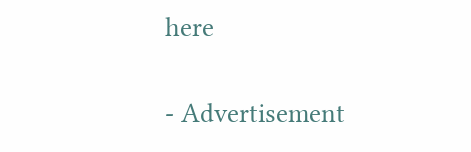here

- Advertisement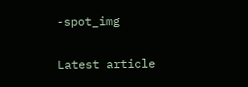-spot_img

Latest article